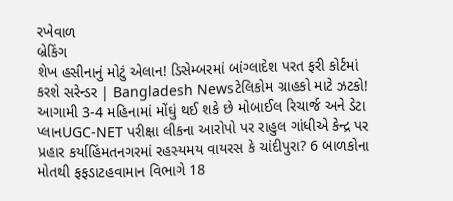રખેવાળ
બ્રેકિંગ
શેખ હસીનાનું મોટું એલાન! ડિસેમ્બરમાં બાંગ્લાદેશ પરત ફરી કોર્ટમાં કરશે સરેન્ડર | Bangladesh Newsટેલિકોમ ગ્રાહકો માટે ઝટકો! આગામી 3-4 મહિનામાં મોંઘું થઈ શકે છે મોબાઈલ રિચાર્જ અને ડેટા પ્લાનUGC-NET પરીક્ષા લીકના આરોપો પર રાહુલ ગાંધીએ કેન્દ્ર પર પ્રહાર કર્યાહિંમતનગરમાં રહસ્યમય વાયરસ કે ચાંદીપુરા? 6 બાળકોના મોતથી ફફડાટહવામાન વિભાગે 18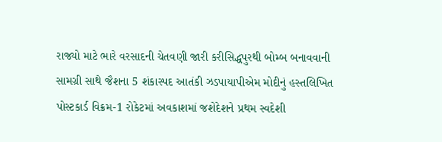રાજ્યો માટે ભારે વરસાદની ચેતવણી જારી કરીસિદ્ધપુરથી બોમ્બ બનાવવાની સામગ્રી સાથે જૈશના 5 શંકાસ્પદ આતંકી ઝડપાયાપીએમ મોદીનું હસ્તલિખિત પોસ્ટકાર્ડ વિક્રમ-1 રોકેટમાં અવકાશમાં જશેદેશને પ્રથમ સ્વદેશી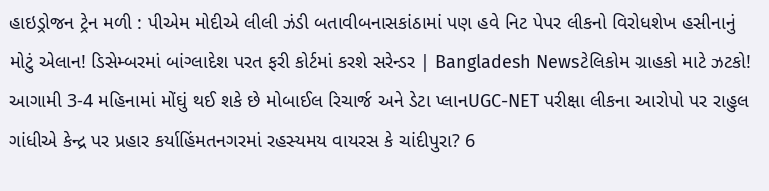હાઇડ્રોજન ટ્રેન મળી : પીએમ મોદીએ લીલી ઝંડી બતાવીબનાસકાંઠામાં પણ હવે નિટ પેપર લીકનો વિરોધશેખ હસીનાનું મોટું એલાન! ડિસેમ્બરમાં બાંગ્લાદેશ પરત ફરી કોર્ટમાં કરશે સરેન્ડર | Bangladesh Newsટેલિકોમ ગ્રાહકો માટે ઝટકો! આગામી 3-4 મહિનામાં મોંઘું થઈ શકે છે મોબાઈલ રિચાર્જ અને ડેટા પ્લાનUGC-NET પરીક્ષા લીકના આરોપો પર રાહુલ ગાંધીએ કેન્દ્ર પર પ્રહાર કર્યાહિંમતનગરમાં રહસ્યમય વાયરસ કે ચાંદીપુરા? 6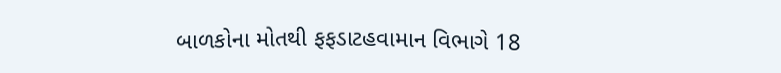બાળકોના મોતથી ફફડાટહવામાન વિભાગે 18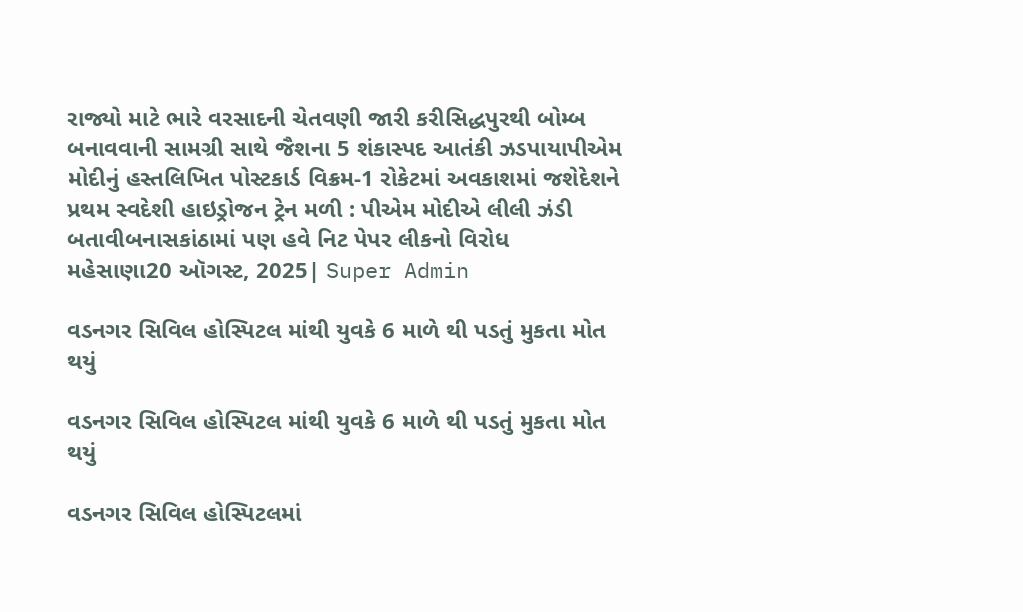રાજ્યો માટે ભારે વરસાદની ચેતવણી જારી કરીસિદ્ધપુરથી બોમ્બ બનાવવાની સામગ્રી સાથે જૈશના 5 શંકાસ્પદ આતંકી ઝડપાયાપીએમ મોદીનું હસ્તલિખિત પોસ્ટકાર્ડ વિક્રમ-1 રોકેટમાં અવકાશમાં જશેદેશને પ્રથમ સ્વદેશી હાઇડ્રોજન ટ્રેન મળી : પીએમ મોદીએ લીલી ઝંડી બતાવીબનાસકાંઠામાં પણ હવે નિટ પેપર લીકનો વિરોધ
મહેસાણા20 ઑગસ્ટ, 2025| Super Admin

વડનગર સિવિલ હોસ્પિટલ માંથી યુવકે 6 માળે થી પડતું મુકતા મોત થયું

વડનગર સિવિલ હોસ્પિટલ માંથી યુવકે 6 માળે થી પડતું મુકતા મોત થયું

વડનગર સિવિલ હોસ્પિટલમાં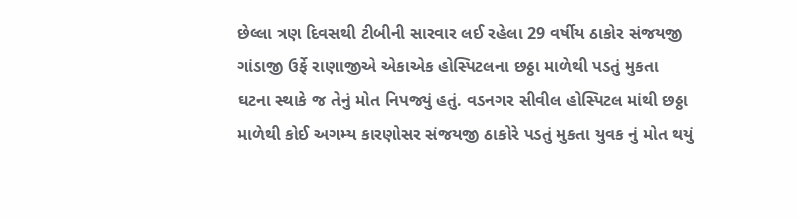છેલ્લા ત્રણ દિવસથી ટીબીની સારવાર લઈ રહેલા 29 વર્ષીય ઠાકોર સંજયજી ગાંડાજી ઉર્ફે રાણાજીએ એકાએક હોસ્પિટલના છઠ્ઠા માળેથી પડતું મુકતા ઘટના સ્થાકે જ તેનું મોત નિપજ્યું હતું. વડનગર સીવીલ હોસ્પિટલ માંથી છઠ્ઠા માળેથી કોઈ અગમ્ય કારણોસર સંજયજી ઠાકોરે પડતું મુકતા યુવક નું મોત થયું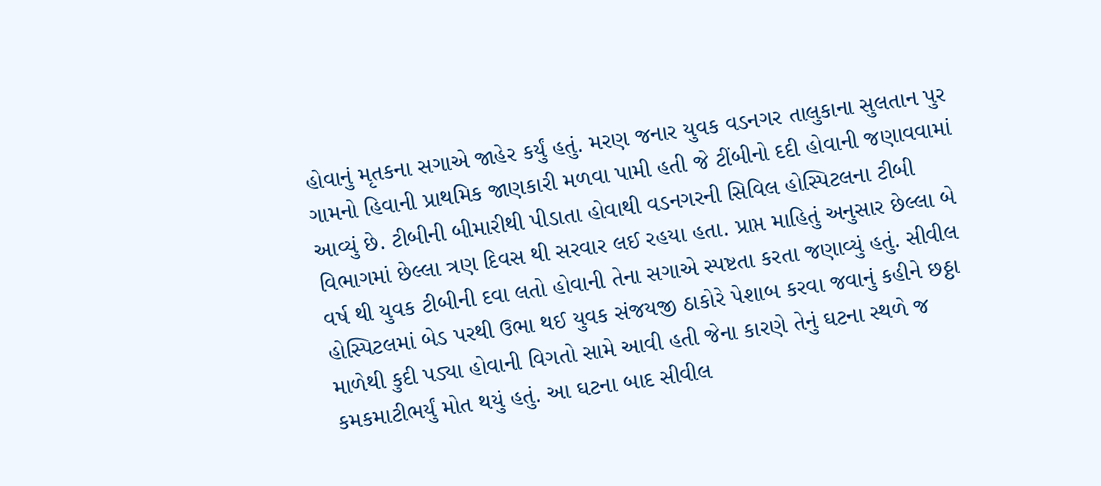હોવાનું મૃતકના સગાએ જાહેર કર્યું હતું. મરણ જનાર યુવક વડનગર તાલુકાના સુલતાન પુર ગામનો હિવાની પ્રાથમિક જાણકારી મળવા પામી હતી જે ટીંબીનો દદી હોવાની જણાવવામાં આવ્યું છે. ટીબીની બીમારીથી પીડાતા હોવાથી વડનગરની સિવિલ હોસ્પિટલના ટીબી વિભાગમાં છેલ્લા ત્રણ દિવસ થી સરવાર લઈ રહયા હતા. પ્રાપ્ત માહિતું અનુસાર છેલ્લા બે વર્ષ થી યુવક ટીબીની દવા લતો હોવાની તેના સગાએ સ્પષ્ટતા કરતા જણાવ્યું હતું. સીવીલ હોસ્પિટલમાં બેડ પરથી ઉભા થઈ યુવક સંજયજી ઠાકોરે પેશાબ કરવા જવાનું કહીને છઠ્ઠા માળેથી કુદી પડ્યા હોવાની વિગતો સામે આવી હતી જેના કારણે તેનું ઘટના સ્થળે જ કમકમાટીભર્યું મોત થયું હતું. આ ઘટના બાદ સીવીલ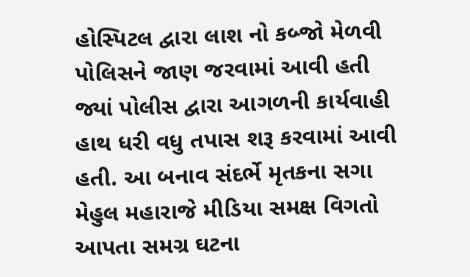હોસ્પિટલ દ્વારા લાશ નો કબ્જો મેળવી પોલિસને જાણ જરવામાં આવી હતી જ્યાં પોલીસ દ્વારા આગળની કાર્યવાહી હાથ ધરી વધુ તપાસ શરૂ કરવામાં આવી હતી. આ બનાવ સંદર્ભે મૃતકના સગા મેહુલ મહારાજે મીડિયા સમક્ષ વિગતો આપતા સમગ્ર ઘટના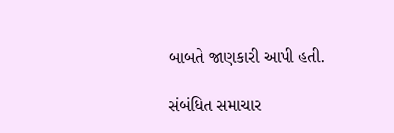બાબતે જાણકારી આપી હતી.

સંબંધિત સમાચાર